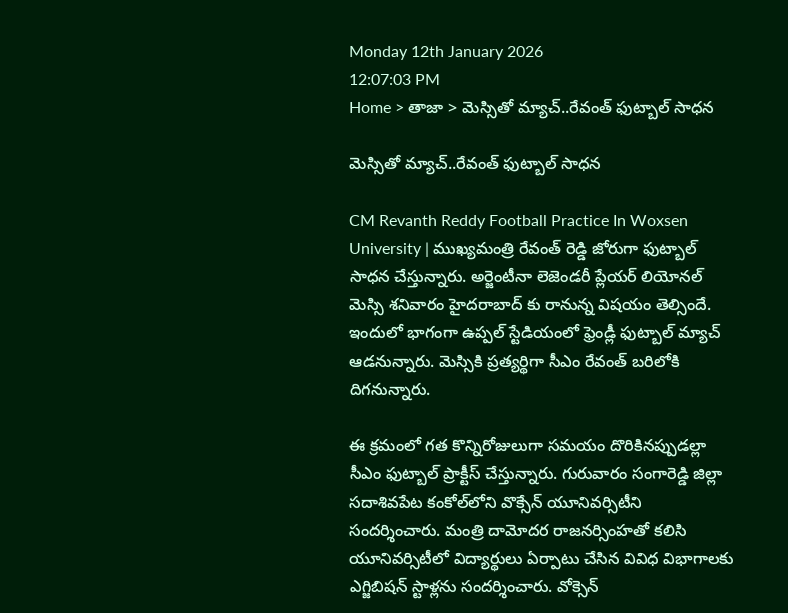Monday 12th January 2026
12:07:03 PM
Home > తాజా > మెస్సితో మ్యాచ్..రేవంత్ ఫుట్బాల్ సాధన

మెస్సితో మ్యాచ్..రేవంత్ ఫుట్బాల్ సాధన

CM Revanth Reddy Football Practice In Woxsen University | ముఖ్యమంత్రి రేవంత్ రెడ్డి జోరుగా ఫుట్బాల్ సాధన చేస్తున్నారు. అర్జెంటీనా లెజెండరీ ప్లేయర్ లియోనల్ మెస్సి శనివారం హైదరాబాద్ కు రానున్న విషయం తెల్సిందే. ఇందులో భాగంగా ఉప్పల్ స్టేడియంలో ఫ్రెండ్లీ ఫుట్బాల్ మ్యాచ్ ఆడనున్నారు. మెస్సికి ప్రత్యర్థిగా సీఎం రేవంత్ బరిలోకి దిగనున్నారు.

ఈ క్రమంలో గత కొన్నిరోజులుగా సమయం దొరికినప్పుడల్లా సీఎం ఫుట్బాల్ ప్రాక్టీస్ చేస్తున్నారు. గురువారం సంగారెడ్డి జిల్లా సదాశివపేట కంకోల్‌లోని వొక్సేన్ యూనివర్సిటీని సందర్శించారు. మంత్రి దామోదర రాజనర్సింహతో కలిసి యూనివర్సిటీలో విద్యార్థులు ఏర్పాటు చేసిన వివిధ విభాగాలకు ఎగ్జిబిషన్ స్టాళ్లను సందర్శించారు. వోక్సెన్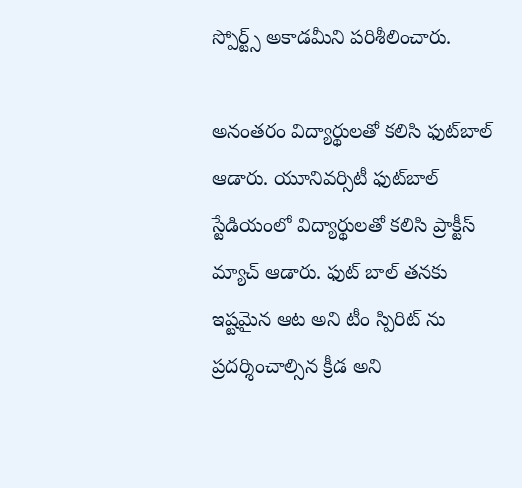స్పోర్ట్స్ అకాడమీని పరిశీలించారు.

అనంతరం విద్యార్థులతో కలిసి ఫుట్‌బాల్ ఆడారు. యూనివర్సిటీ ఫుట్‌బాల్ స్టేడియంలో విద్యార్థులతో కలిసి ప్రాక్టీస్ మ్యాచ్ ఆడారు. ఫుట్ బాల్ తనకు ఇష్టమైన ఆట అని టీం స్పిరిట్ ను ప్రదర్శించాల్సిన క్రీడ అని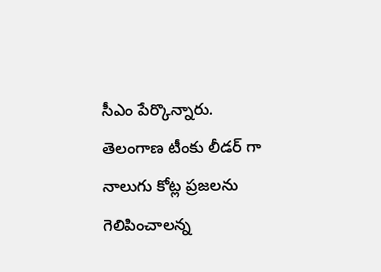సీఎం పేర్కొన్నారు. తెలంగాణ టీంకు లీడర్ గా నాలుగు కోట్ల ప్రజలను గెలిపించాలన్న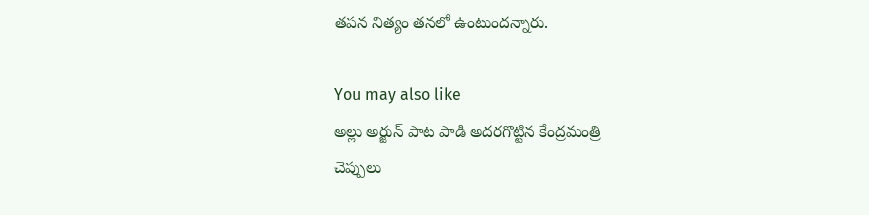తపన నిత్యం తనలో ఉంటుందన్నారు.

You may also like
అల్లు అర్జున్ పాట పాడి అదరగొట్టిన కేంద్రమంత్రి
చెప్పులు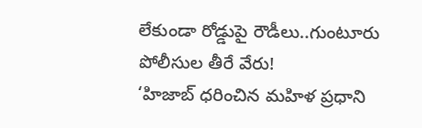లేకుండా రోడ్డుపై రౌడీలు..గుంటూరు పోలీసుల తీరే వేరు!
‘హిజాబ్ ధరించిన మహిళ ప్రధాని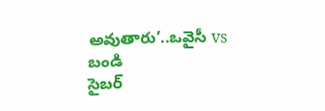అవుతారు’..ఒవైసీ vs బండి
సైబర్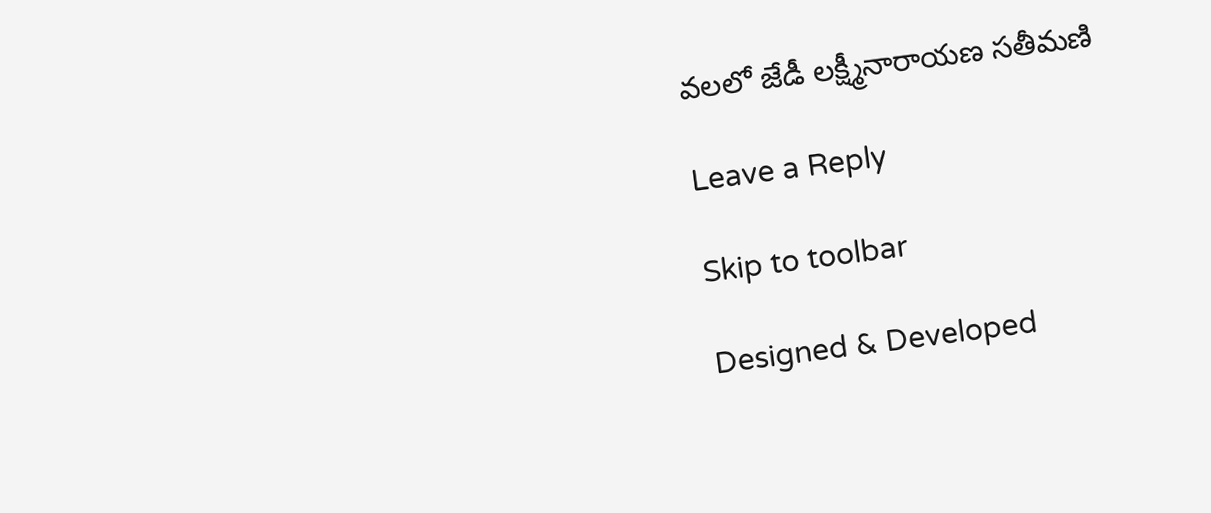వలలో జేడీ లక్ష్మీనారాయణ సతీమణి

Leave a Reply

Skip to toolbar

Designed & Developed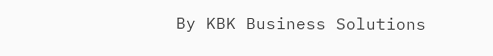By KBK Business Solutions